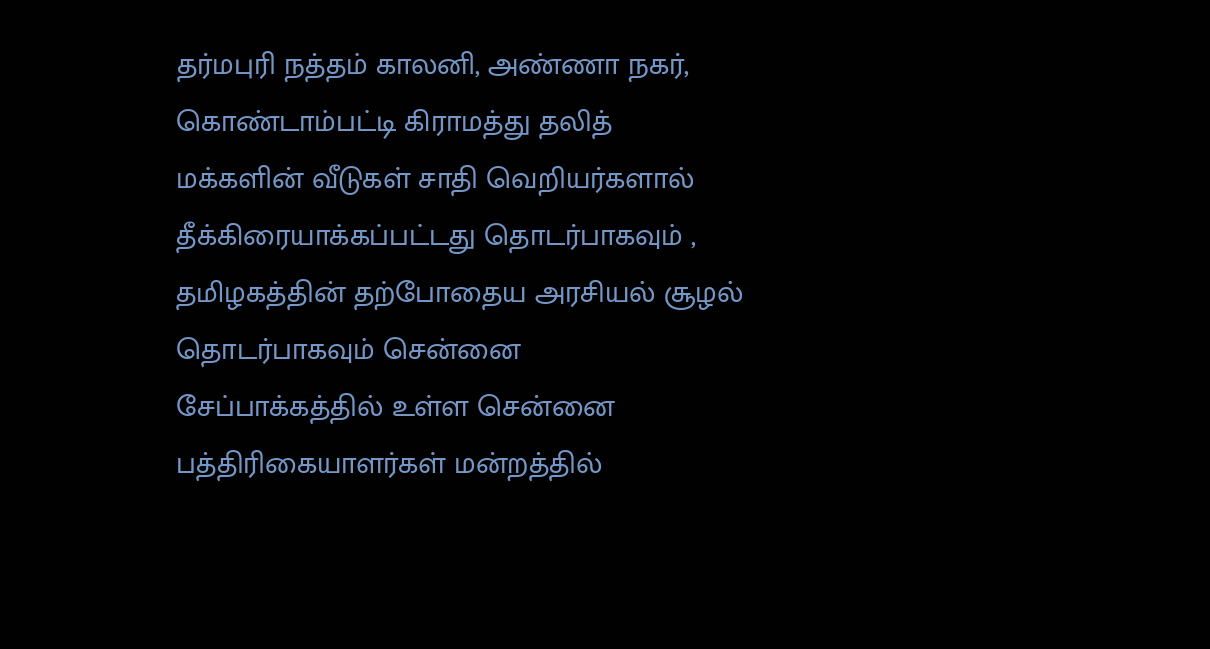தர்மபுரி நத்தம் காலனி, அண்ணா நகர், கொண்டாம்பட்டி கிராமத்து தலித்
மக்களின் வீடுகள் சாதி வெறியர்களால் தீக்கிரையாக்கப்பட்டது தொடர்பாகவும் ,
தமிழகத்தின் தற்போதைய அரசியல் சூழல் தொடர்பாகவும் சென்னை
சேப்பாக்கத்தில் உள்ள சென்னை பத்திரிகையாளர்கள் மன்றத்தில்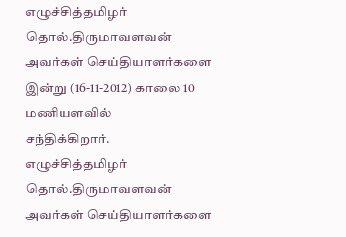எழுச்சித்தமிழர்
தொல்.திருமாவளவன்
அவர்கள் செய்தியாளர்களை இன்று (16-11-2012) காலை 10 மணியளவில்
சந்திக்கிறார்.
எழுச்சித்தமிழர் தொல்.திருமாவளவன் அவர்கள் செய்தியாளர்களை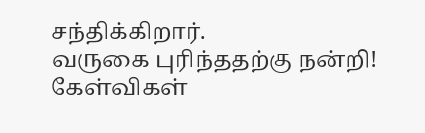சந்திக்கிறார்.
வருகை புரிந்ததற்கு நன்றி! கேள்விகள்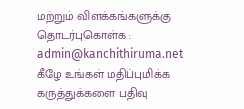மற்றும் விளக்கங்களுக்கு தொடர்புகொள்க : admin@kanchithiruma.net
கீழே உங்கள் மதிப்புமிக்க கருத்துக்களை பதிவு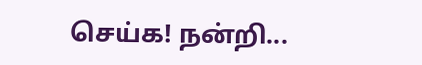செய்க! நன்றி...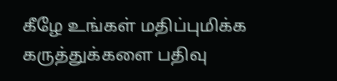கீழே உங்கள் மதிப்புமிக்க கருத்துக்களை பதிவு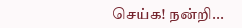செய்க! நன்றி...